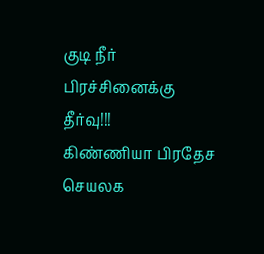குடி நீர் பிரச்சினைக்கு தீர்வு!!!
கிண்ணியா பிரதேச செயலக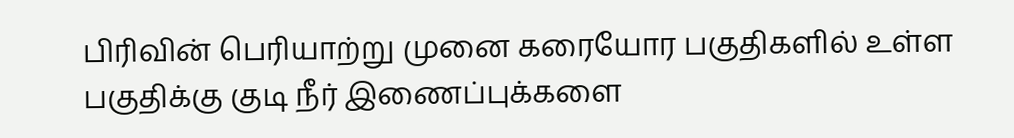பிரிவின் பெரியாற்று முனை கரையோர பகுதிகளில் உள்ள பகுதிக்கு குடி நீர் இணைப்புக்களை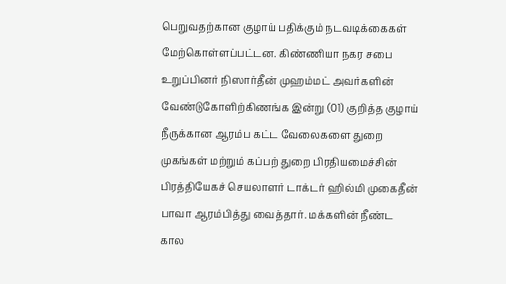பெறுவதற்கான குழாய் பதிக்கும் நடவடிக்கைகள் மேற்கொள்ளப்பட்டன. கிண்ணியா நகர சபை உறுப்பினர் நிஸார்தீன் முஹம்மட் அவர்களின் வேண்டுகோளிற்கிணங்க இன்று (01) குறித்த குழாய் நீருக்கான ஆரம்ப கட்ட வேலைகளை துறை முகங்கள் மற்றும் கப்பற் துறை பிரதியமைச்சின் பிரத்தியேகச் செயலாளர் டாக்டர் ஹில்மி முகைதீன் பாவா ஆரம்பித்து வைத்தார். மக்களின் நீண்ட கால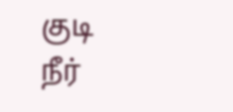குடி நீர்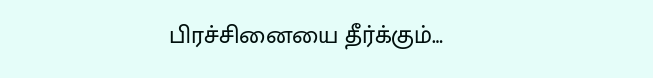பிரச்சினையை தீர்க்கும்…